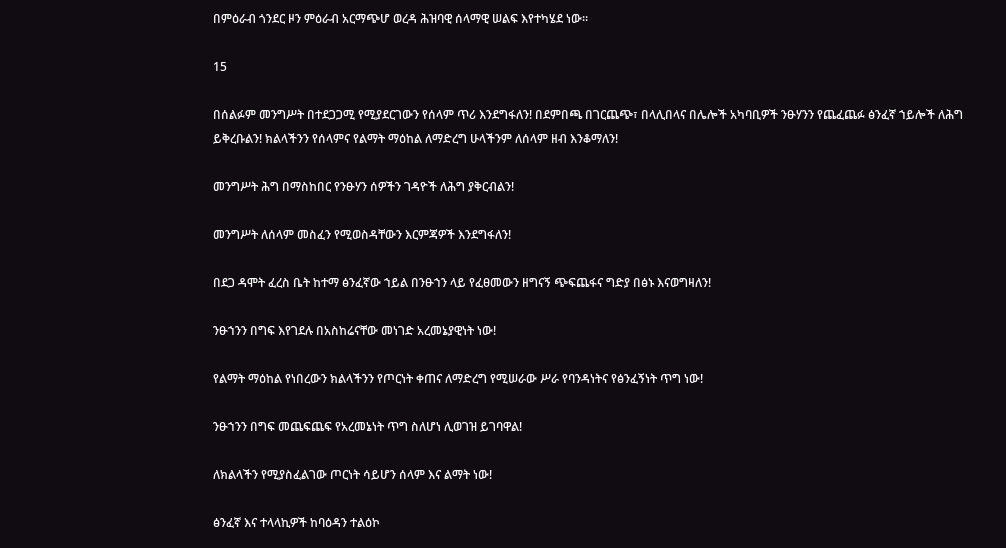በምዕራብ ጎንደር ዞን ምዕራብ አርማጭሆ ወረዳ ሕዝባዊ ሰላማዊ ሠልፍ እየተካሄደ ነው።

15

በሰልፉም መንግሥት በተደጋጋሚ የሚያደርገውን የሰላም ጥሪ እንደግፋለን! በደምበጫ በገርጨጭ፣ በላሊበላና በሌሎች አካባቢዎች ንፁሃንን የጨፈጨፉ ፅንፈኛ ኀይሎች ለሕግ ይቅረቡልን! ክልላችንን የሰላምና የልማት ማዕከል ለማድረግ ሁላችንም ለሰላም ዘብ እንቆማለን!

መንግሥት ሕግ በማስከበር የንፁሃን ሰዎችን ገዳዮች ለሕግ ያቅርብልን!

መንግሥት ለሰላም መስፈን የሚወስዳቸውን እርምጃዎች እንደግፋለን!

በደጋ ዳሞት ፈረስ ቤት ከተማ ፅንፈኛው ኀይል በንፁኀን ላይ የፈፀመውን ዘግናኝ ጭፍጨፋና ግድያ በፅኑ እናወግዛለን!

ንፁኀንን በግፍ እየገደሉ በአስከሬናቸው መነገድ አረመኔያዊነት ነው!

የልማት ማዕከል የነበረውን ክልላችንን የጦርነት ቀጠና ለማድረግ የሚሠራው ሥራ የባንዳነትና የፅንፈኝነት ጥግ ነው!

ንፁኀንን በግፍ መጨፍጨፍ የአረመኔነት ጥግ ስለሆነ ሊወገዝ ይገባዋል!

ለክልላችን የሚያስፈልገው ጦርነት ሳይሆን ሰላም እና ልማት ነው!

ፅንፈኛ እና ተላላኪዎች ከባዕዳን ተልዕኮ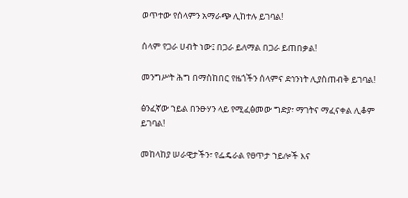ወጥተው የሰላምን አማራጭ ሊከተሉ ይገባል!

ሰላም የጋራ ሀብት ነው፤ በጋራ ይለማል በጋራ ይጠበቃል!

መንግሥት ሕግ በማስከበር የዜጎችን ሰላምና ደኅንነት ሊያስጠብቅ ይገባል!

ፅንፈኛው ኀይል በንፁሃን ላይ የሚፈፅመው ግድያ፣ ማገትና ማፈናቀል ሊቆም ይገባል!

መከላከያ ሠራዊታችን፣ የፌዴራል የፀጥታ ኀይሎች እና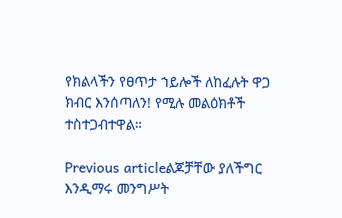የክልላችን የፀጥታ ኀይሎች ለከፈሉት ዋጋ ክብር እንሰጣለን! የሚሉ መልዕክቶች ተስተጋብተዋል።

Previous articleልጆቻቸው ያለችግር እንዲማሩ መንግሥት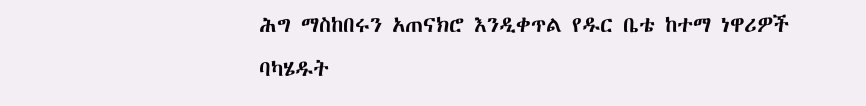ሕግ ማስከበሩን አጠናክሮ እንዲቀጥል የዱር ቤቴ ከተማ ነዋሪዎች ባካሄዱት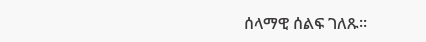ሰላማዊ ሰልፍ ገለጹ።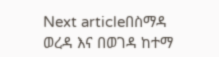Next articleበስማዳ ወረዳ እና በወገዳ ከተማ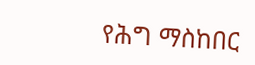የሕግ ማስከበር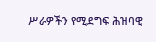ሥራዎችን የሚደግፍ ሕዝባዊ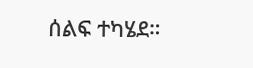ሰልፍ ተካሄደ።